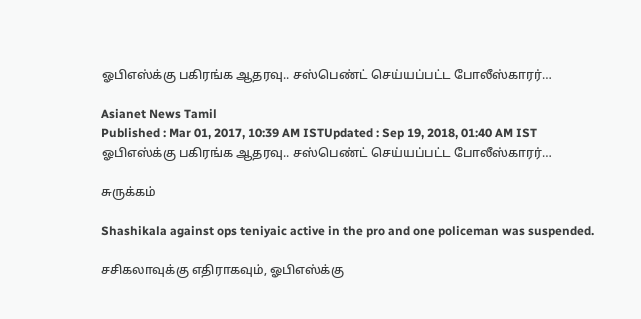ஓபிஎஸ்க்கு பகிரங்க ஆதரவு.. சஸ்பெண்ட் செய்யப்பட்ட போலீஸ்காரர்…

Asianet News Tamil
Published : Mar 01, 2017, 10:39 AM ISTUpdated : Sep 19, 2018, 01:40 AM IST
ஓபிஎஸ்க்கு பகிரங்க ஆதரவு.. சஸ்பெண்ட் செய்யப்பட்ட போலீஸ்காரர்…

சுருக்கம்

Shashikala against ops teniyaic active in the pro and one policeman was suspended.

சசிகலாவுக்கு எதிராகவும், ஓபிஎஸ்க்கு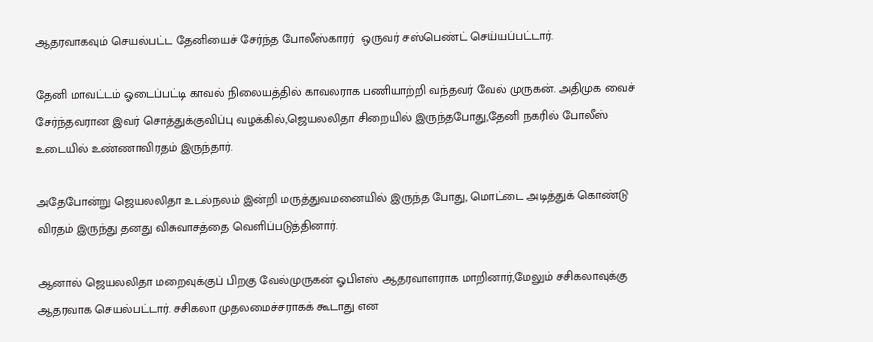ஆதரவாகவும் செயல்பட்ட தேனியைச் சேர்ந்த போலீஸ்காரர்  ஒருவர் சஸ்பெண்ட் செய்யப்பட்டார்.

தேனி மாவட்டம் ஓடைப்பட்டி காவல் நிலையத்தில் காவலராக பணியாற்றி வந்தவர் வேல் முருகன். அதிமுக வைச் சேர்ந்தவரான இவர் சொத்துக்குவிப்பு வழக்கில்,ஜெயலலிதா சிறையில் இருந்தபோது,தேனி நகரில் போலீஸ் உடையில் உண்ணாவிரதம் இருந்தார்.

அதேபோன்று ஜெயலலிதா உடல்நலம் இன்றி மருத்துவமனையில் இருந்த போது, மொட்டை அடித்துக் கொண்டு விரதம் இருந்து தனது விசுவாசத்தை வெளிப்படுத்தினார்.

ஆனால் ஜெயலலிதா மறைவுக்குப் பிறகு வேல்முருகன் ஓபிஎஸ் ஆதரவாளராக மாறினார்,மேலும் சசிகலாவுக்கு ஆதரவாக செயல்பட்டார். சசிகலா முதலமைச்சராகக் கூடாது என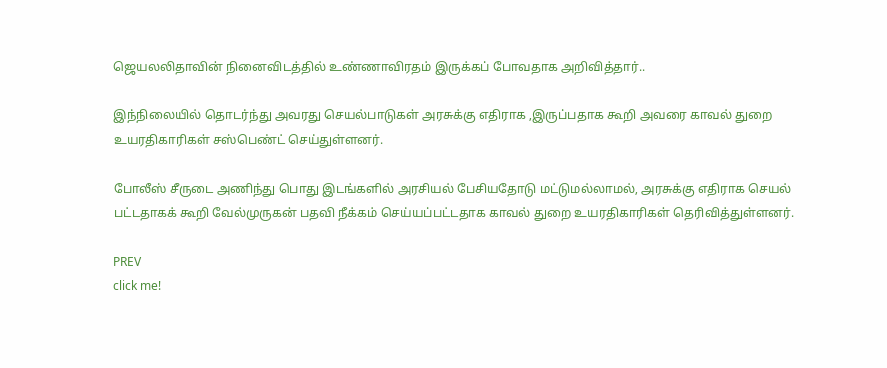ஜெயலலிதாவின் நினைவிடத்தில் உண்ணாவிரதம் இருக்கப் போவதாக அறிவித்தார்..

இந்நிலையில் தொடர்ந்து அவரது செயல்பாடுகள் அரசுக்கு எதிராக ,இருப்பதாக கூறி அவரை காவல் துறை உயரதிகாரிகள் சஸ்பெண்ட் செய்துள்ளனர்.

போலீஸ் சீருடை அணிந்து பொது இடங்களில் அரசியல் பேசியதோடு மட்டுமல்லாமல், அரசுக்கு எதிராக செயல் பட்டதாகக் கூறி வேல்முருகன் பதவி நீக்கம் செய்யப்பட்டதாக காவல் துறை உயரதிகாரிகள் தெரிவித்துள்ளனர்.

PREV
click me!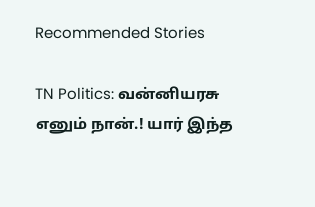Recommended Stories

TN Politics: வன்னியரசு எனும் நான்.! யார் இந்த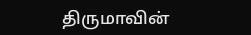திருமாவின்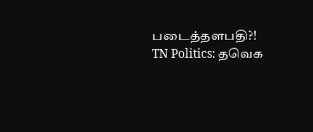படைத்தளபதி?!
TN Politics: தவெக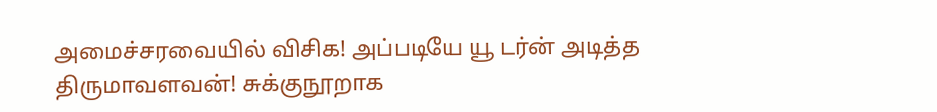அமைச்சரவையில் விசிக! அப்படியே யூ டர்ன் அடித்த திருமாவளவன்! சுக்குநூறாக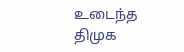உடைந்த திமுக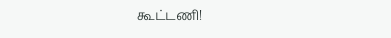கூட்டணி!